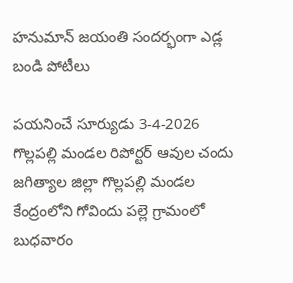హనుమాన్ జయంతి సందర్భంగా ఎడ్ల బండి పోటీలు

పయనించే సూర్యుడు 3-4-2026 గొల్లపల్లి మండల రిపోర్టర్ ఆవుల చందు జగిత్యాల జిల్లా గొల్లపల్లి మండల కేంద్రంలోని గోవిందు పల్లె గ్రామంలో బుధవారం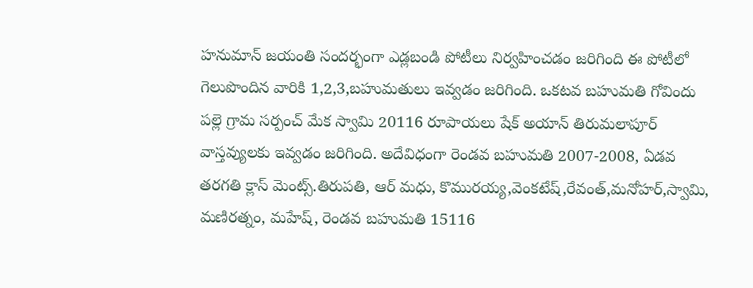హనుమాన్ జయంతి సందర్భంగా ఎడ్లబండి పోటీలు నిర్వహించడం జరిగింది ఈ పోటీలో గెలుపొందిన వారికి 1,2,3,బహుమతులు ఇవ్వడం జరిగింది. ఒకటవ బహుమతి గోవిందు పల్లె గ్రామ సర్పంచ్ మేక స్వామి 20116 రూపాయలు షేక్ అయాన్ తిరుమలాపూర్ వాస్తవ్యులకు ఇవ్వడం జరిగింది. అదేవిధంగా రెండవ బహుమతి 2007-2008, ఏడవ తరగతి క్లాస్ మెంట్స్.తిరుపతి, ఆర్ మధు, కొమురయ్య,వెంకటేష్,రేవంత్,మనోహర్,స్వామి, మణిరత్నం, మహేష్, రెండవ బహుమతి 15116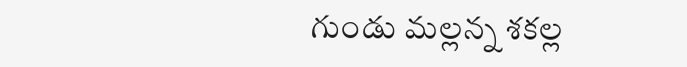గుండు మల్లన్న శకల్ల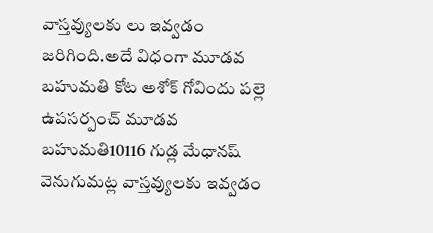వాస్తవ్యులకు లు ఇవ్వడం జరిగింది.అదే విధంగా మూడవ బహుమతి కోట అశోక్ గోవిందు పల్లె ఉపసర్పంచ్ మూడవ బహుమతి10116 గుడ్ల మేధానష్ వెనుగుమట్ల వాస్తవ్యులకు ఇవ్వడం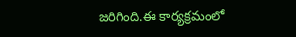జరిగింది.ఈ కార్యక్రమంలో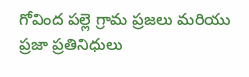గోవింద పల్లె గ్రామ ప్రజలు మరియు ప్రజా ప్రతినిధులు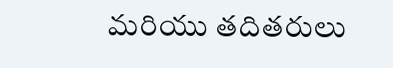మరియు తదితరులు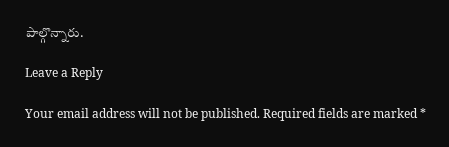పాల్గొన్నారు.

Leave a Reply

Your email address will not be published. Required fields are marked *